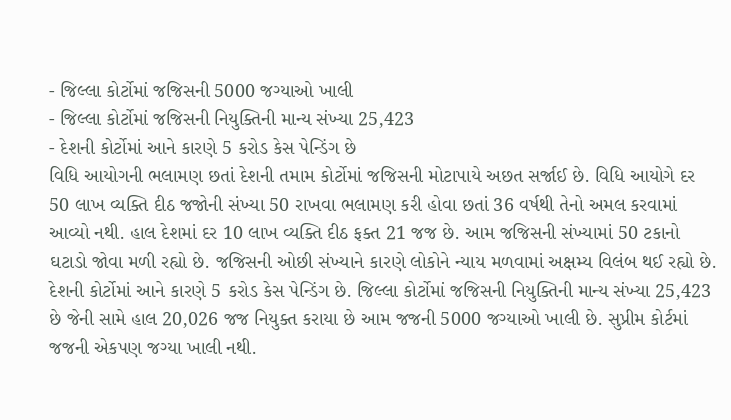- જિલ્લા કોર્ટોમાં જજિસની 5000 જગ્યાઓ ખાલી
- જિલ્લા કોર્ટોમાં જજિસની નિયુક્તિની માન્ય સંખ્યા 25,423
- દેશની કોર્ટોમાં આને કારણે 5 કરોડ કેસ પેન્ડિંગ છે
વિધિ આયોગની ભલામણ છતાં દેશની તમામ કોર્ટોમાં જજિસની મોટાપાયે અછત સર્જાઈ છે. વિધિ આયોગે દર 50 લાખ વ્યક્તિ દીઠ જજોની સંખ્યા 50 રાખવા ભલામણ કરી હોવા છતાં 36 વર્ષથી તેનો અમલ કરવામાં આવ્યો નથી. હાલ દેશમાં દર 10 લાખ વ્યક્તિ દીઠ ફક્ત 21 જજ છે. આમ જજિસની સંખ્યામાં 50 ટકાનો ઘટાડો જોવા મળી રહ્યો છે. જજિસની ઓછી સંખ્યાને કારણે લોકોને ન્યાય મળવામાં અક્ષમ્ય વિલંબ થઈ રહ્યો છે. દેશની કોર્ટોમાં આને કારણે 5 કરોડ કેસ પેન્ડિંગ છે. જિલ્લા કોર્ટોમાં જજિસની નિયુક્તિની માન્ય સંખ્યા 25,423 છે જેની સામે હાલ 20,026 જજ નિયુક્ત કરાયા છે આમ જજની 5000 જગ્યાઓ ખાલી છે. સુપ્રીમ કોર્ટમાં જજની એકપણ જગ્યા ખાલી નથી.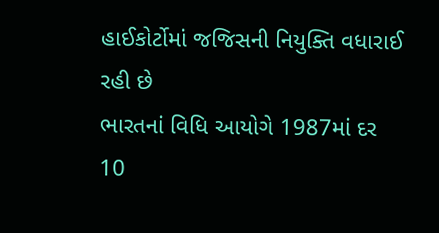હાઈકોર્ટોમાં જજિસની નિયુક્તિ વધારાઈ રહી છે
ભારતનાં વિધિ આયોગે 1987માં દર 10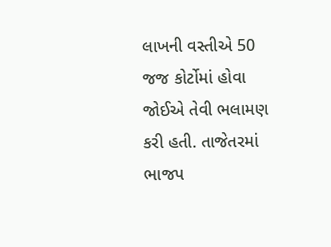લાખની વસ્તીએ 50 જજ કોર્ટોમાં હોવા જોઈએ તેવી ભલામણ કરી હતી. તાજેતરમાં ભાજપ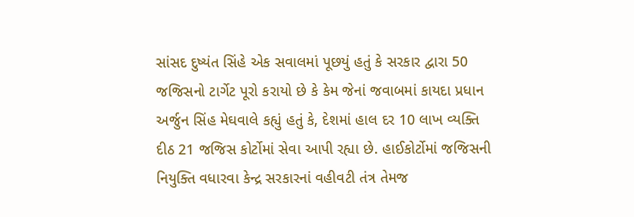સાંસદ દુષ્યંત સિંહે એક સવાલમાં પૂછયું હતું કે સરકાર દ્વારા 50 જજિસનો ટાર્ગેટ પૂરો કરાયો છે કે કેમ જેનાં જવાબમાં કાયદા પ્રધાન અર્જુન સિંહ મેઘવાલે કહ્યું હતું કે, દેશમાં હાલ દર 10 લાખ વ્યક્તિ દીઠ 21 જજિસ કોર્ટોમાં સેવા આપી રહ્યા છે. હાઈકોર્ટોમાં જજિસની નિયુક્તિ વધારવા કેન્દ્ર સરકારનાં વહીવટી તંત્ર તેમજ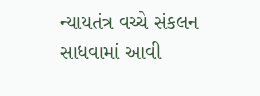ન્યાયતંત્ર વચ્ચે સંકલન સાધવામાં આવી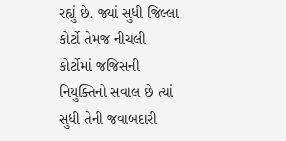રહ્યું છે. જ્યાં સુધી જિલ્લા કોર્ટો તેમજ નીચલી કોર્ટોમાં જજિસની નિયુક્તિનો સવાલ છે ત્યાં સુધી તેની જવાબદારી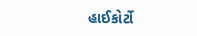હાઈકોર્ટો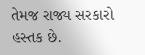તેમજ રાજ્ય સરકારો હસ્તક છે.